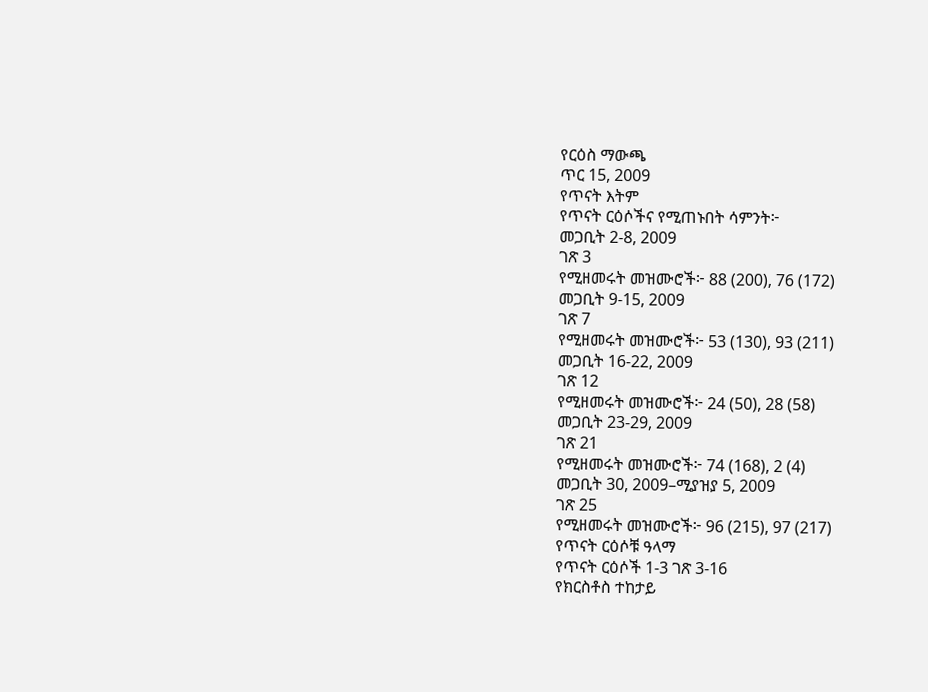የርዕስ ማውጫ
ጥር 15, 2009
የጥናት እትም
የጥናት ርዕሶችና የሚጠኑበት ሳምንት፦
መጋቢት 2-8, 2009
ገጽ 3
የሚዘመሩት መዝሙሮች፦ 88 (200), 76 (172)
መጋቢት 9-15, 2009
ገጽ 7
የሚዘመሩት መዝሙሮች፦ 53 (130), 93 (211)
መጋቢት 16-22, 2009
ገጽ 12
የሚዘመሩት መዝሙሮች፦ 24 (50), 28 (58)
መጋቢት 23-29, 2009
ገጽ 21
የሚዘመሩት መዝሙሮች፦ 74 (168), 2 (4)
መጋቢት 30, 2009–ሚያዝያ 5, 2009
ገጽ 25
የሚዘመሩት መዝሙሮች፦ 96 (215), 97 (217)
የጥናት ርዕሶቹ ዓላማ
የጥናት ርዕሶች 1-3 ገጽ 3-16
የክርስቶስ ተከታይ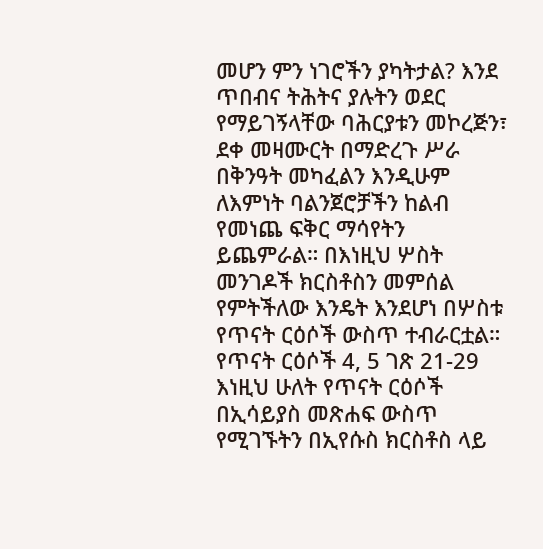መሆን ምን ነገሮችን ያካትታል? እንደ ጥበብና ትሕትና ያሉትን ወደር የማይገኝላቸው ባሕርያቱን መኮረጅን፣ ደቀ መዛሙርት በማድረጉ ሥራ በቅንዓት መካፈልን እንዲሁም ለእምነት ባልንጀሮቻችን ከልብ የመነጨ ፍቅር ማሳየትን ይጨምራል። በእነዚህ ሦስት መንገዶች ክርስቶስን መምሰል የምትችለው እንዴት እንደሆነ በሦስቱ የጥናት ርዕሶች ውስጥ ተብራርቷል።
የጥናት ርዕሶች 4, 5 ገጽ 21-29
እነዚህ ሁለት የጥናት ርዕሶች በኢሳይያስ መጽሐፍ ውስጥ የሚገኙትን በኢየሱስ ክርስቶስ ላይ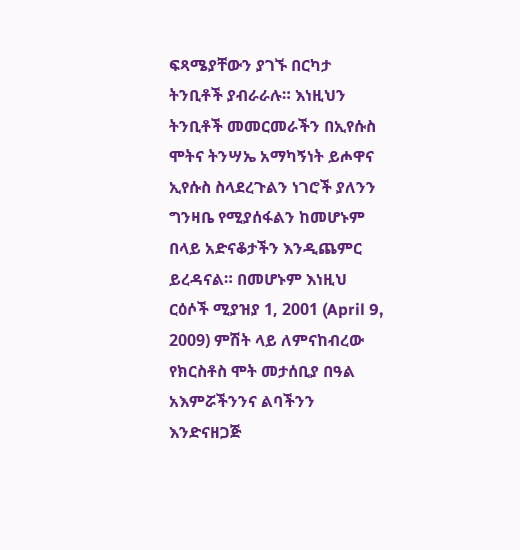ፍጻሜያቸውን ያገኙ በርካታ ትንቢቶች ያብራራሉ። እነዚህን ትንቢቶች መመርመራችን በኢየሱስ ሞትና ትንሣኤ አማካኝነት ይሖዋና ኢየሱስ ስላደረጉልን ነገሮች ያለንን ግንዛቤ የሚያሰፋልን ከመሆኑም በላይ አድናቆታችን እንዲጨምር ይረዳናል። በመሆኑም እነዚህ ርዕሶች ሚያዝያ 1, 2001 (April 9, 2009) ምሽት ላይ ለምናከብረው የክርስቶስ ሞት መታሰቢያ በዓል አእምሯችንንና ልባችንን እንድናዘጋጅ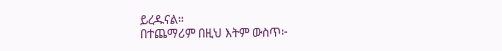ይረዱናል።
በተጨማሪም በዚህ እትም ውስጥ፦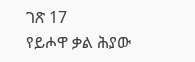ገጽ 17
የይሖዋ ቃል ሕያው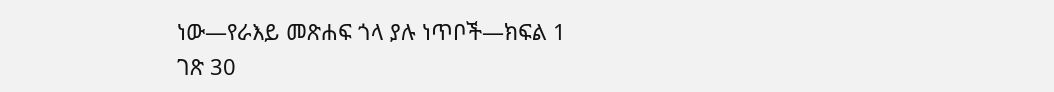ነው—የራእይ መጽሐፍ ጎላ ያሉ ነጥቦች—ክፍል 1
ገጽ 30